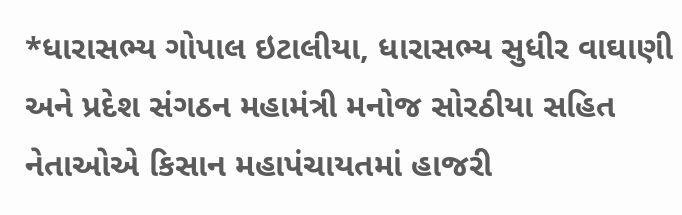*ધારાસભ્ય ગોપાલ ઇટાલીયા, ધારાસભ્ય સુધીર વાઘાણી અને પ્રદેશ સંગઠન મહામંત્રી મનોજ સોરઠીયા સહિત નેતાઓએ કિસાન મહાપંચાયતમાં હાજરી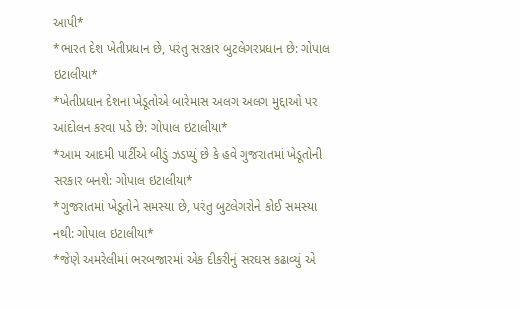આપી*
*ભારત દેશ ખેતીપ્રધાન છે, પરંતુ સરકાર બુટલેગરપ્રધાન છે: ગોપાલ ઇટાલીયા*
*ખેતીપ્રધાન દેશના ખેડૂતોએ બારેમાસ અલગ અલગ મુદ્દાઓ પર આંદોલન કરવા પડે છે: ગોપાલ ઇટાલીયા*
*આમ આદમી પાર્ટીએ બીડું ઝડપ્યું છે કે હવે ગુજરાતમાં ખેડૂતોની સરકાર બનશે: ગોપાલ ઇટાલીયા*
*ગુજરાતમાં ખેડૂતોને સમસ્યા છે, પરંતુ બુટલેગરોને કોઈ સમસ્યા નથી: ગોપાલ ઇટાલીયા*
*જેણે અમરેલીમાં ભરબજારમાં એક દીકરીનું સરઘસ કઢાવ્યું એ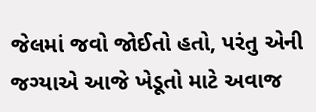જેલમાં જવો જોઈતો હતો, પરંતુ એની જગ્યાએ આજે ખેડૂતો માટે અવાજ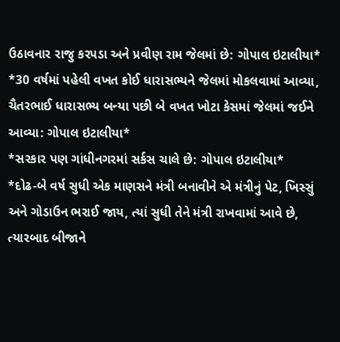ઉઠાવનાર રાજુ કરપડા અને પ્રવીણ રામ જેલમાં છે: ગોપાલ ઇટાલીયા*
*30 વર્ષમાં પહેલી વખત કોઈ ધારાસભ્યને જેલમાં મોકલવામાં આવ્યા, ચૈતરભાઈ ધારાસભ્ય બન્યા પછી બે વખત ખોટા કેસમાં જેલમાં જઈને આવ્યા: ગોપાલ ઇટાલીયા*
*સરકાર પણ ગાંધીનગરમાં સર્કસ ચાલે છે: ગોપાલ ઇટાલીયા*
*દોઢ-બે વર્ષ સુધી એક માણસને મંત્રી બનાવીને એ મંત્રીનું પેટ, ખિસ્સું અને ગોડાઉન ભરાઈ જાય, ત્યાં સુધી તેને મંત્રી રાખવામાં આવે છે, ત્યારબાદ બીજાને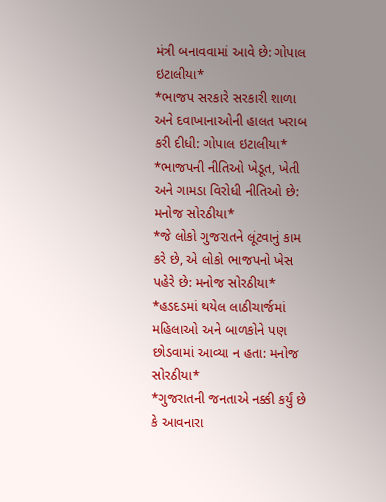મંત્રી બનાવવામાં આવે છે: ગોપાલ ઇટાલીયા*
*ભાજપ સરકારે સરકારી શાળા અને દવાખાનાઓની હાલત ખરાબ કરી દીધી: ગોપાલ ઇટાલીયા*
*ભાજપની નીતિઓ ખેડૂત, ખેતી અને ગામડા વિરોધી નીતિઓ છે: મનોજ સોરઠીયા*
*જે લોકો ગુજરાતને લૂંટવાનું કામ કરે છે, એ લોકો ભાજપનો ખેસ પહેરે છે: મનોજ સોરઠીયા*
*હડદડમાં થયેલ લાઠીચાર્જમાં મહિલાઓ અને બાળકોને પણ છોડવામાં આવ્યા ન હતા: મનોજ સોરઠીયા*
*ગુજરાતની જનતાએ નક્કી કર્યું છે કે આવનારા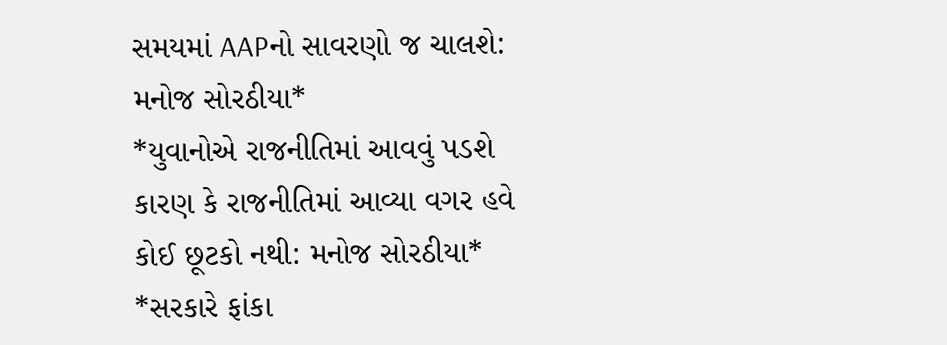સમયમાં AAPનો સાવરણો જ ચાલશે: મનોજ સોરઠીયા*
*યુવાનોએ રાજનીતિમાં આવવું પડશે કારણ કે રાજનીતિમાં આવ્યા વગર હવે કોઈ છૂટકો નથી: મનોજ સોરઠીયા*
*સરકારે ફાંકા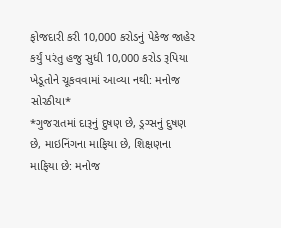ફોજદારી કરી 10,000 કરોડનું પેકેજ જાહેર કર્યું પરંતુ હજુ સુધી 10,000 કરોડ રૂપિયા ખેડૂતોને ચૂકવવામાં આવ્યા નથી: મનોજ સોરઠીયા*
*ગુજરાતમાં દારૂનું દુષણ છે, ડ્રગ્સનું દુષણ છે, માઇનિંગના માફિયા છે, શિક્ષણના માફિયા છે: મનોજ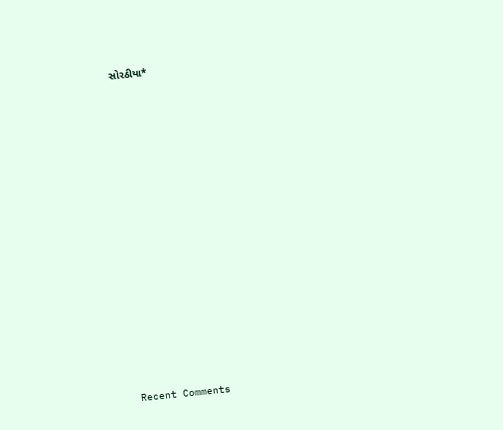સોરઠીયા*


















Recent Comments